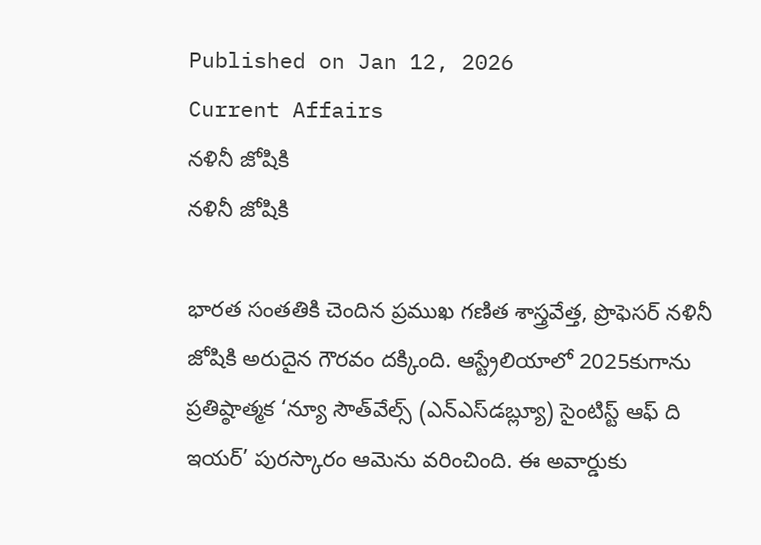Published on Jan 12, 2026
Current Affairs
నళినీ జోషికి
నళినీ జోషికి

భారత సంతతికి చెందిన ప్రముఖ గణిత శాస్త్రవేత్త, ప్రొఫెసర్‌ నళినీ జోషికి అరుదైన గౌరవం దక్కింది. ఆస్ట్రేలియాలో 2025కుగాను ప్రతిష్ఠాత్మక ‘న్యూ సౌత్‌వేల్స్‌ (ఎన్‌ఎస్‌డబ్ల్యూ) సైంటిస్ట్‌ ఆఫ్‌ ది ఇయర్‌’ పురస్కారం ఆమెను వరించింది. ఈ అవార్డుకు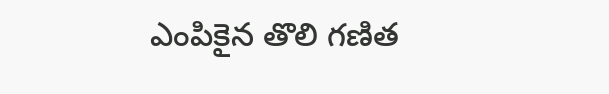ఎంపికైన తొలి గణిత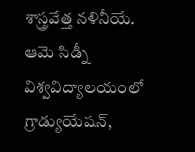శాస్త్రవేత్త నళినీయే. ఆమె సిడ్నీ విశ్వవిద్యాలయంలో గ్రాడ్యుయేషన్,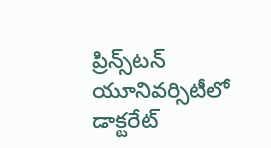ప్రిన్స్‌టన్‌ యూనివర్సిటీలో డాక్టరేట్‌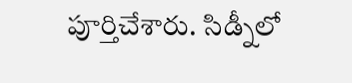పూర్తిచేశారు. సిడ్నీలో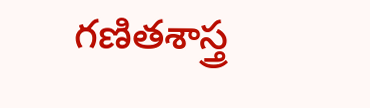గణితశాస్త్ర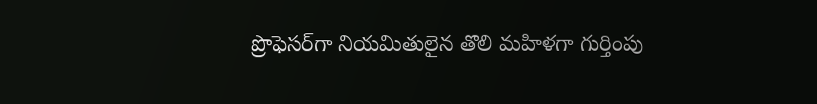ప్రొఫెసర్‌గా నియమితులైన తొలి మహిళగా గుర్తింపు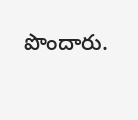పొందారు.